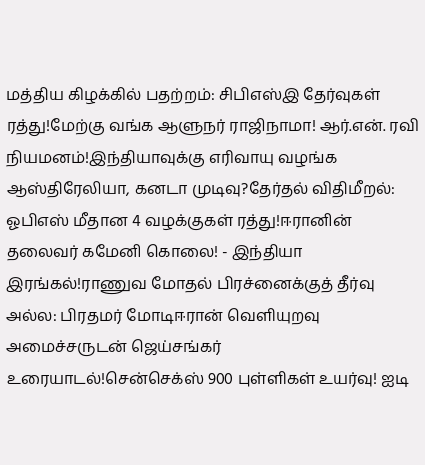மத்திய கிழக்கில் பதற்றம்: சிபிஎஸ்இ தேர்வுகள் ரத்து!மேற்கு வங்க ஆளுநர் ராஜிநாமா! ஆர்.என். ரவி நியமனம்!இந்தியாவுக்கு எரிவாயு வழங்க ஆஸ்திரேலியா, கனடா முடிவு?தேர்தல் விதிமீறல்: ஓபிஎஸ் மீதான 4 வழக்குகள் ரத்து!ஈரானின் தலைவர் கமேனி கொலை! - இந்தியா இரங்கல்!ராணுவ மோதல் பிரச்னைக்குத் தீர்வு அல்ல: பிரதமர் மோடிஈரான் வெளியுறவு அமைச்சருடன் ஜெய்சங்கர் உரையாடல்!சென்செக்ஸ் 900 புள்ளிகள் உயர்வு! ஐடி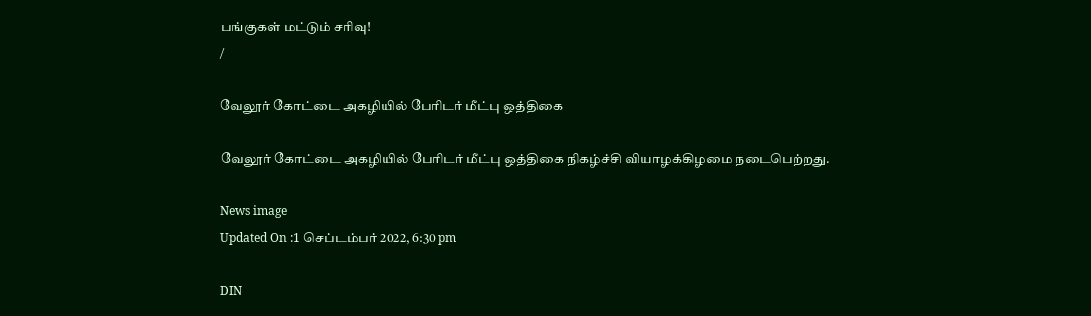பங்குகள் மட்டும் சரிவு!
/

வேலூர் கோட்டை அகழியில் பேரிடர் மீட்பு ஒத்திகை

வேலூர் கோட்டை அகழியில் பேரிடர் மீட்பு ஒத்திகை நிகழ்ச்சி வியாழக்கிழமை நடைபெற்றது.

News image
Updated On :1 செப்டம்பர் 2022, 6:30 pm

DIN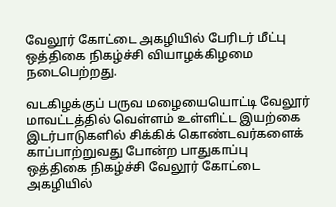வேலூர் கோட்டை அகழியில் பேரிடர் மீட்பு ஒத்திகை நிகழ்ச்சி வியாழக்கிழமை நடைபெற்றது.

வடகிழக்குப் பருவ மழையையொட்டி வேலூர் மாவட்டத்தில் வெள்ளம் உள்ளிட்ட இயற்கை இடர்பாடுகளில் சிக்கிக் கொண்டவர்களைக் காப்பாற்றுவது போன்ற பாதுகாப்பு ஒத்திகை நிகழ்ச்சி வேலூர் கோட்டை அகழியில்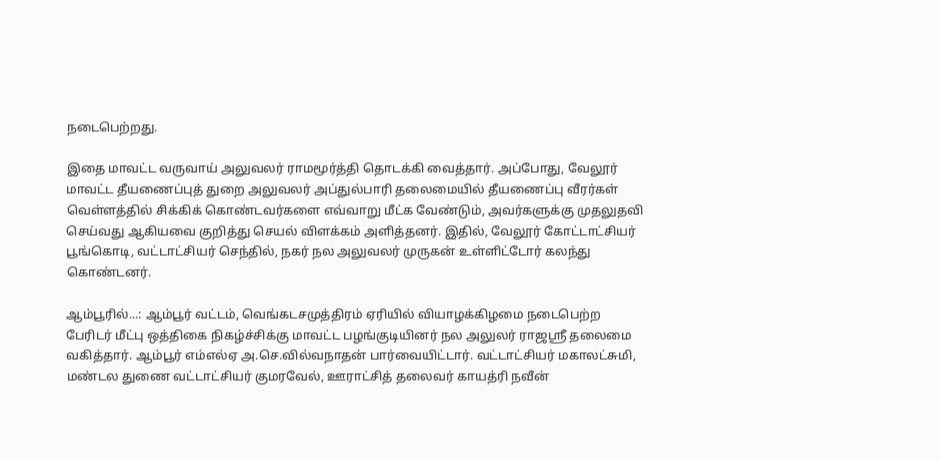நடைபெற்றது.

இதை மாவட்ட வருவாய் அலுவலர் ராமமூர்த்தி தொடக்கி வைத்தார். அப்போது, வேலூர் மாவட்ட தீயணைப்புத் துறை அலுவலர் அப்துல்பாரி தலைமையில் தீயணைப்பு வீரர்கள் வெள்ளத்தில் சிக்கிக் கொண்டவர்களை எவ்வாறு மீட்க வேண்டும், அவர்களுக்கு முதலுதவி செய்வது ஆகியவை குறித்து செயல் விளக்கம் அளித்தனர். இதில், வேலூர் கோட்டாட்சியர் பூங்கொடி, வட்டாட்சியர் செந்தில், நகர் நல அலுவலர் முருகன் உள்ளிட்டோர் கலந்து கொண்டனர்.

ஆம்பூரில்...: ஆம்பூர் வட்டம், வெங்கடசமுத்திரம் ஏரியில் வியாழக்கிழமை நடைபெற்ற பேரிடர் மீட்பு ஒத்திகை நிகழ்ச்சிக்கு மாவட்ட பழங்குடியினர் நல அலுலர் ராஜஸ்ரீ தலைமை வகித்தார். ஆம்பூர் எம்எல்ஏ அ.செ.வில்வநாதன் பார்வையிட்டார். வட்டாட்சியர் மகாலட்சுமி, மண்டல துணை வட்டாட்சியர் குமரவேல், ஊராட்சித் தலைவர் காயத்ரி நவீன்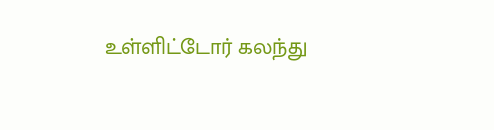உள்ளிட்டோர் கலந்து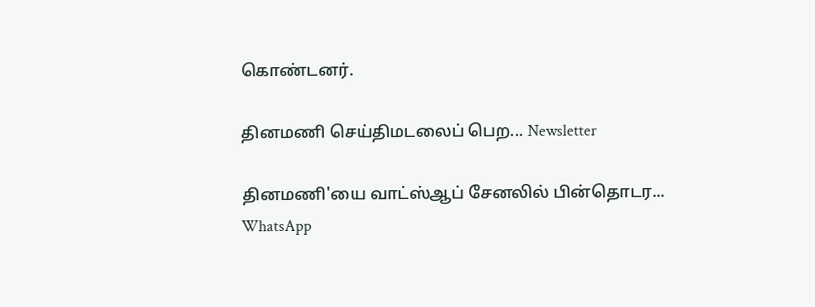கொண்டனர்.

தினமணி செய்திமடலைப் பெற... Newsletter

தினமணி'யை வாட்ஸ்ஆப் சேனலில் பின்தொடர... WhatsApp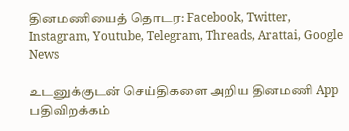தினமணியைத் தொடர: Facebook, Twitter, Instagram, Youtube, Telegram, Threads, Arattai, Google News

உடனுக்குடன் செய்திகளை அறிய தினமணி App பதிவிறக்கம்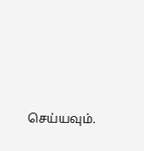செய்யவும்.